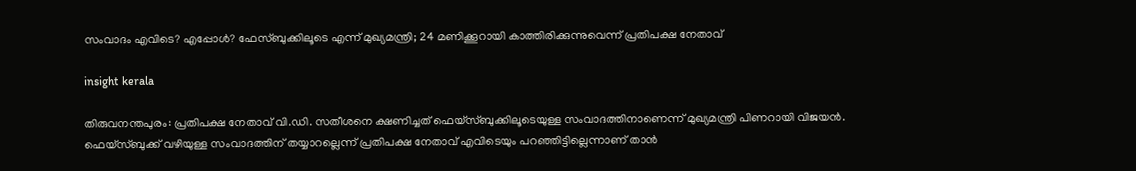സംവാദം എവിടെ? എപ്പോൾ? ഫേസ്ബുക്കിലൂടെ എന്ന് മുഖ്യമന്ത്രി; 24 മണിക്കൂറായി കാത്തിരിക്കുന്നുവെന്ന് പ്രതിപക്ഷ നേതാവ്

insight kerala

തിരുവനന്തപുരം: പ്രതിപക്ഷ നേതാവ് വി.ഡി. സതീശനെ ക്ഷണിച്ചത് ഫെയ്സ്ബുക്കിലൂടെയുള്ള സംവാദത്തിനാണെന്ന് മുഖ്യമന്ത്രി പിണറായി വിജയൻ. ഫെയ്സ്ബുക്ക് വഴിയുള്ള സംവാദത്തിന് തയ്യാറല്ലെന്ന് പ്രതിപക്ഷ നേതാവ് എവിടെയും പറഞ്ഞിട്ടില്ലെന്നാണ് താൻ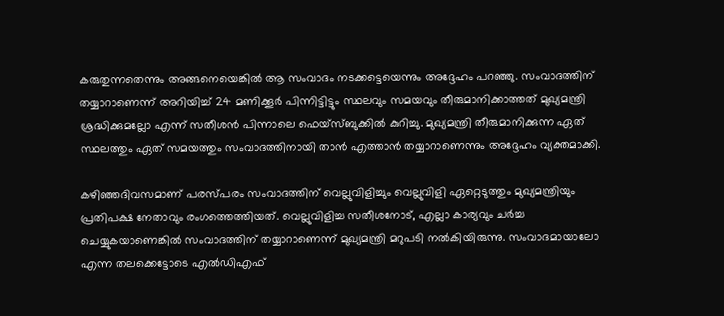കരുതുന്നതെന്നും അങ്ങനെയെങ്കിൽ ആ സംവാദം നടക്കട്ടെയെന്നും അദ്ദേഹം പറഞ്ഞു. സംവാദത്തിന് തയ്യാറാണെന്ന് അറിയിച്ച് 24 മണിക്കൂർ പിന്നിട്ടിട്ടും സ്ഥലവും സമയവും തീരുമാനിക്കാത്തത് മുഖ്യമന്ത്രി ശ്രദ്ധിക്കുമല്ലോ എന്ന് സതീശൻ പിന്നാലെ ഫെയ്സ്ബുക്കിൽ കുറിച്ചു. മുഖ്യമന്ത്രി തീരുമാനിക്കുന്ന ഏത് സ്ഥലത്തും ഏത് സമയത്തും സംവാദത്തിനായി താൻ എത്താൻ തയ്യാറാണെന്നും അദ്ദേഹം വ്യക്തമാക്കി.

കഴിഞ്ഞദിവസമാണ് പരസ്പരം സംവാദത്തിന് വെല്ലുവിളിച്ചും വെല്ലുവിളി ഏറ്റെടുത്തും മുഖ്യമന്ത്രിയും പ്രതിപക്ഷ നേതാവും രംഗത്തെത്തിയത്. വെല്ലുവിളിച്ച സതീശനോട്, എല്ലാ കാര്യവും ചർച്ച ചെയ്യുകയാണെങ്കിൽ സംവാദത്തിന് തയ്യാറാണെന്ന് മുഖ്യമന്ത്രി മറുപടി നൽകിയിരുന്നു. സംവാദമായാലോ എന്ന തലക്കെട്ടോടെ എൽഡിഎഫ്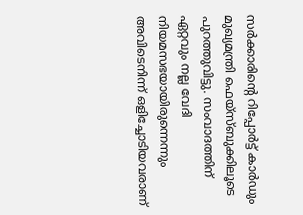സർക്കാരിന്റെ റിപ്പോർട്ട് കാർഡും മുഖ്യമന്ത്രി ഫെയ്‌സ്ബുക്കിലൂടെ പുറത്തുവിട്ടു. സംവാദത്തിന് ഏറ്റവും നല്ല വേദി നിയമസഭയായിരുന്നെന്നും അവിടെനിന്ന് ഒളിച്ചോടിയവരാണ്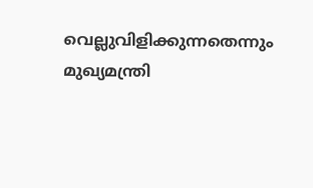വെല്ലുവിളിക്കുന്നതെന്നും മുഖ്യമന്ത്രി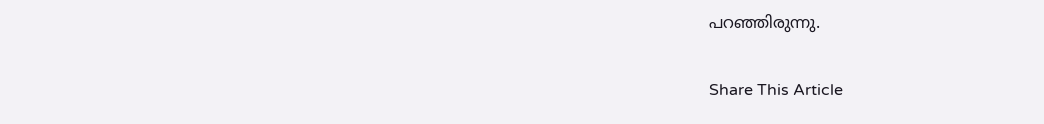പറഞ്ഞിരുന്നു.

Share This Article